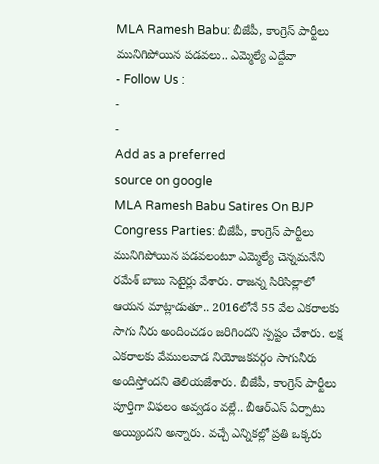MLA Ramesh Babu: బీజేపీ, కాంగ్రెస్ పార్టీలు మునిగిపోయిన పడవలు.. ఎమ్మెల్యే ఎద్దేవా
- Follow Us :
-
-
Add as a preferred
source on google
MLA Ramesh Babu Satires On BJP Congress Parties: బీజేపీ, కాంగ్రెస్ పార్టీలు మునిగిపోయిన పడవలంటూ ఎమ్మెల్యే చెన్నమనేని రమేశ్ బాబు సెటైర్లు వేశారు. రాజన్న సిరిసిల్లాలో ఆయన మాట్లాడుతూ.. 2016లోనే 55 వేల ఎకరాలకు సాగు నీరు అందించడం జరిగిందని స్పష్టం చేశారు. లక్ష ఎకరాలకు వేములవాడ నియోజకవర్గం సాగునీరు అందిస్తోందని తెలియజేశారు. బీజేపీ, కాంగ్రెస్ పార్టీలు పూర్తిగా విఫలం అవ్వడం వల్లే.. బీఆర్ఎస్ ఏర్పాటు అయ్యిందని అన్నారు. వచ్చే ఎన్నికల్లో ప్రతి ఒక్కరు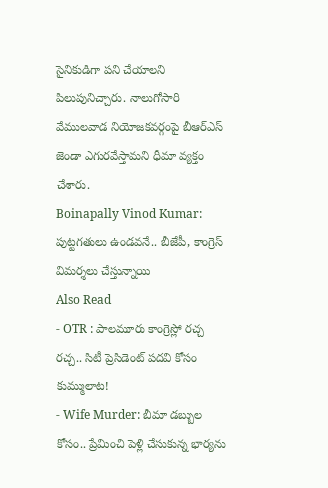సైనికుడిగా పని చేయాలని పిలుపునిచ్చారు. నాలుగోసారి వేములవాడ నియోజకవర్గంపై బీఆర్ఎస్ జెండా ఎగురవేస్తామని ధీమా వ్యక్తం చేశారు.
Boinapally Vinod Kumar: పుట్టగతులు ఉండవనే.. బీజేపీ, కాంగ్రెస్ విమర్శలు చేస్తున్నాయి
Also Read
- OTR : పాలమూరు కాంగ్రెస్లో రచ్చ రచ్చ.. సిటీ ప్రెసిడెంట్ పదవి కోసం కుమ్ములాట!
- Wife Murder: బీమా డబ్బుల కోసం.. ప్రేమించి పెళ్లి చేసుకున్న భార్యను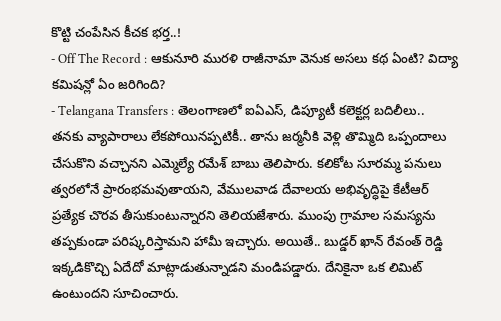కొట్టి చంపేసిన కీచక భర్త..!
- Off The Record : ఆకునూరి మురళి రాజీనామా వెనుక అసలు కథ ఏంటి? విద్యా కమిషన్లో ఏం జరిగింది?
- Telangana Transfers : తెలంగాణలో ఐఏఎస్, డిప్యూటీ కలెక్టర్ల బదిలీలు..
తనకు వ్యాపారాలు లేకపోయినప్పటికీ.. తాను జర్మనీకి వెళ్లి తొమ్మిది ఒప్పందాలు చేసుకొని వచ్చానని ఎమ్మెల్యే రమేశ్ బాబు తెలిపారు. కలికోట సూరమ్మ పనులు త్వరలోనే ప్రారంభమవుతాయని, వేములవాడ దేవాలయ అభివృద్ధిపై కేటీఆర్ ప్రత్యేక చొరవ తీసుకుంటున్నారని తెలియజేశారు. ముంపు గ్రామాల సమస్యను తప్పకుండా పరిష్కరిస్తామని హామీ ఇచ్చారు. అయితే.. బుడ్డర్ ఖాన్ రేవంత్ రెడ్డి ఇక్కడికొచ్చి ఏదేదో మాట్లాడుతున్నాడని మండిపడ్డారు. దేనికైనా ఒక లిమిట్ ఉంటుందని సూచించారు.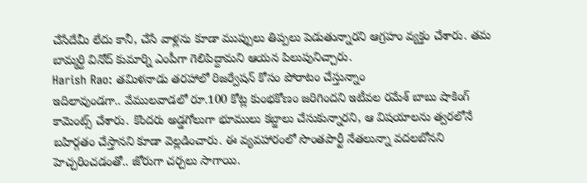చేసేదేమీ లేదు కానీ, చేసే వాళ్లను కూడా ముప్పులు తిప్పలు పెడుతున్నారని ఆగ్రహం వ్యక్తం చేశారు. తమ బామ్మర్ది వినోద్ కుమార్ని ఎంపీగా గెలిపిద్దామని ఆయన పిలుపునిచ్చారు.
Harish Rao: తమిళనాడు తరహాలో రిజర్వేషన్ కోసం పోరాటం చేస్తున్నాం
ఇదిలావుండగా.. వేములవాడలో రూ.100 కోట్ల కుంభకోణం జరిగిందని ఇటీవల రమేశ్ బాబు షాకింగ్ కామెంట్స్ చేశారు. కొందరు అడ్డగోలుగా భూములు కబ్జాలు చేసుకున్నారని, ఆ విషయాలను త్వరలోనే బహిర్గతం చేస్తానని కూడా వెల్లడించారు. ఈ వ్యవహారంలో సొంతపార్టీ నేతలున్నా వదలబోనని హెచ్చరించడంతో.. జోరుగా చర్చలు సాగాయి.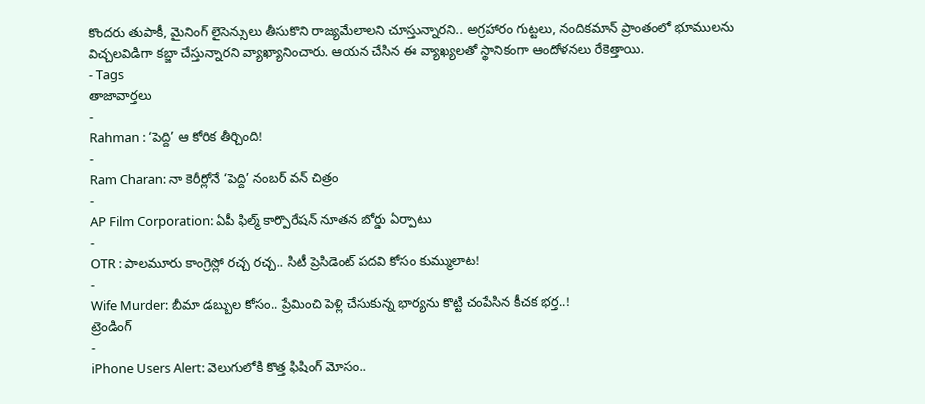కొందరు తుపాకీ, మైనింగ్ లైసెన్సులు తీసుకొని రాజ్యమేలాలని చూస్తున్నారని.. అగ్రహారం గుట్టలు, నందికమాన్ ప్రాంతంలో భూములను విచ్చలవిడిగా కబ్జా చేస్తున్నారని వ్యాఖ్యానించారు. ఆయన చేసిన ఈ వ్యాఖ్యలతో స్థానికంగా ఆందోళనలు రేకెత్తాయి.
- Tags
తాజావార్తలు
-
Rahman : ‘పెద్ది’ ఆ కోరిక తీర్చింది!
-
Ram Charan: నా కెరీర్లోనే ‘పెద్ది’ నంబర్ వన్ చిత్రం
-
AP Film Corporation: ఏపీ ఫిల్మ్ కార్పొరేషన్ నూతన బోర్డు ఏర్పాటు
-
OTR : పాలమూరు కాంగ్రెస్లో రచ్చ రచ్చ.. సిటీ ప్రెసిడెంట్ పదవి కోసం కుమ్ములాట!
-
Wife Murder: బీమా డబ్బుల కోసం.. ప్రేమించి పెళ్లి చేసుకున్న భార్యను కొట్టి చంపేసిన కీచక భర్త..!
ట్రెండింగ్
-
iPhone Users Alert: వెలుగులోకి కొత్త ఫిషింగ్ మోసం..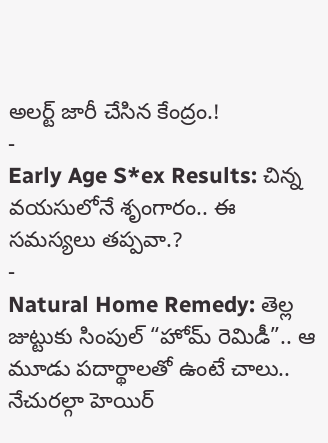అలర్ట్ జారీ చేసిన కేంద్రం.!
-
Early Age S*ex Results: చిన్న వయసులోనే శృంగారం.. ఈ సమస్యలు తప్పవా.?
-
Natural Home Remedy: తెల్ల జుట్టుకు సింపుల్ “హోమ్ రెమిడీ”.. ఆ మూడు పదార్థాలతో ఉంటే చాలు.. నేచురల్గా హెయిర్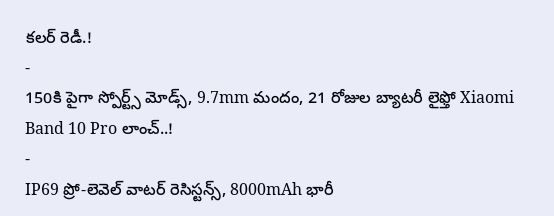కలర్ రెడీ.!
-
150కి పైగా స్పోర్ట్స్ మోడ్స్, 9.7mm మందం, 21 రోజుల బ్యాటరీ లైఫ్తో Xiaomi Band 10 Pro లాంచ్..!
-
IP69 ప్రో-లెవెల్ వాటర్ రెసిస్టన్స్, 8000mAh భారీ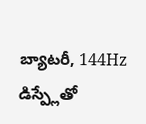బ్యాటరీ, 144Hz డిస్ప్లేతో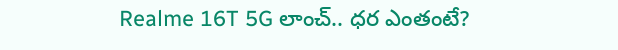Realme 16T 5G లాంచ్.. ధర ఎంతంటే?